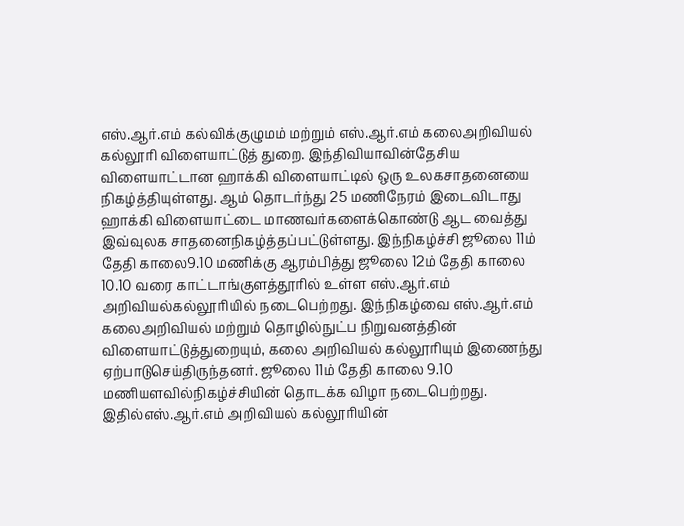எஸ்.ஆர்.எம் கல்விக்குழுமம் மற்றும் எஸ்.ஆர்.எம் கலைஅறிவியல் கல்லூரி விளையாட்டுத் துறை. இந்திவியாவின்தேசிய விளையாட்டான ஹாக்கி விளையாட்டில் ஒரு உலகசாதனையை நிகழ்த்தியுள்ளது. ஆம் தொடர்ந்து 25 மணிநேரம் இடைவிடாது ஹாக்கி விளையாட்டை மாணவர்களைக்கொண்டு ஆட வைத்து இவ்வுலக சாதனைநிகழ்த்தப்பட்டுள்ளது. இந்நிகழ்ச்சி ஜூலை 11ம் தேதி காலை9.10 மணிக்கு ஆரம்பித்து ஜூலை 12ம் தேதி காலை 10.10 வரை காட்டாங்குளத்தூரில் உள்ள எஸ்.ஆர்.எம் அறிவியல்கல்லூரியில் நடைபெற்றது. இந்நிகழ்வை எஸ்.ஆர்.எம் கலைஅறிவியல் மற்றும் தொழில்நுட்ப நிறுவனத்தின் விளையாட்டுத்துறையும், கலை அறிவியல் கல்லூரியும் இணைந்து ஏற்பாடுசெய்திருந்தனர். ஜூலை 11ம் தேதி காலை 9.10 மணியளவில்நிகழ்ச்சியின் தொடக்க விழா நடைபெற்றது. இதில்எஸ்.ஆர்.எம் அறிவியல் கல்லூரியின்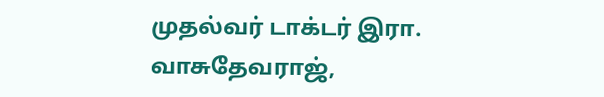முதல்வர் டாக்டர் இரா. வாசுதேவராஜ்,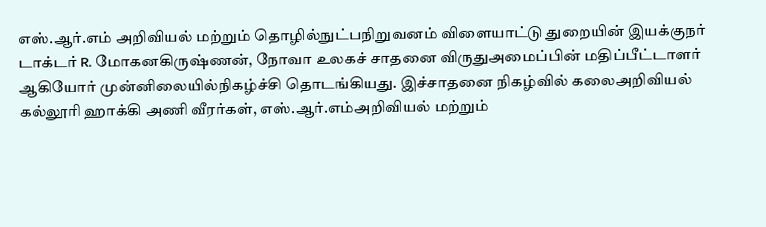எஸ்.ஆர்.எம் அறிவியல் மற்றும் தொழில்நுட்பநிறுவனம் விளையாட்டு துறையின் இயக்குநர் டாக்டர் R. மோகனகிருஷ்ணன், நோவா உலகச் சாதனை விருதுஅமைப்பின் மதிப்பீட்டாளர் ஆகியோர் முன்னிலையில்நிகழ்ச்சி தொடங்கியது. இச்சாதனை நிகழ்வில் கலைஅறிவியல் கல்லூரி ஹாக்கி அணி வீரர்கள், எஸ்.ஆர்.எம்அறிவியல் மற்றும்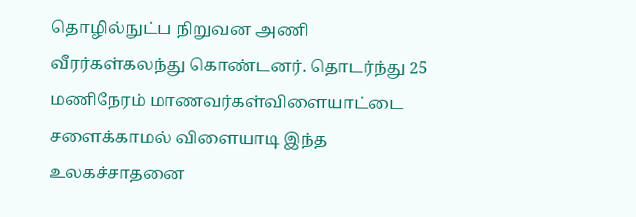தொழில்நுட்ப நிறுவன அணி வீரர்கள்கலந்து கொண்டனர். தொடர்ந்து 25 மணிநேரம் மாணவர்கள்விளையாட்டை சளைக்காமல் விளையாடி இந்த உலகச்சாதனை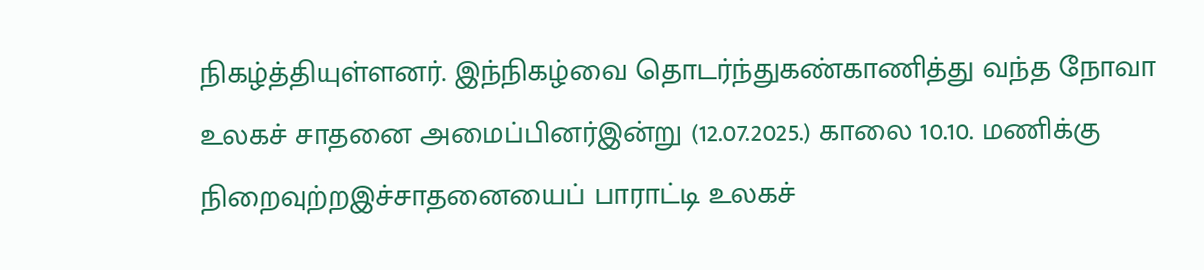நிகழ்த்தியுள்ளனர். இந்நிகழ்வை தொடர்ந்துகண்காணித்து வந்த நோவா உலகச் சாதனை அமைப்பினர்இன்று (12.07.2025.) காலை 10.10. மணிக்கு நிறைவுற்றஇச்சாதனையைப் பாராட்டி உலகச்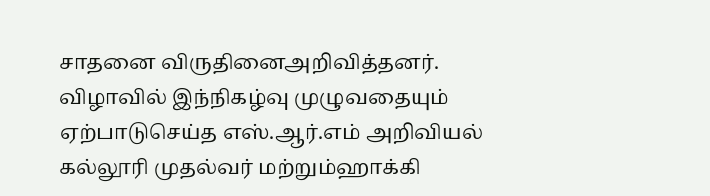சாதனை விருதினைஅறிவித்தனர். விழாவில் இந்நிகழ்வு முழுவதையும் ஏற்பாடுசெய்த எஸ்.ஆர்.எம் அறிவியல் கல்லூரி முதல்வர் மற்றும்ஹாக்கி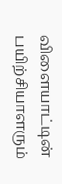விளையாட்டின் பயிற்சியாளரும்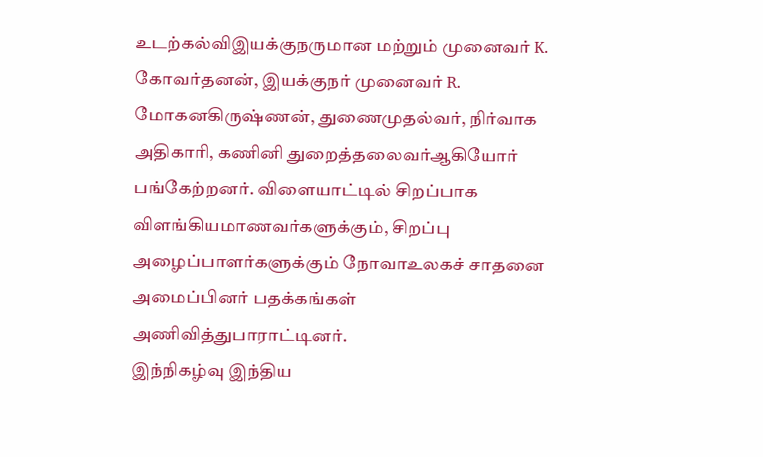உடற்கல்விஇயக்குநருமான மற்றும் முனைவர் K. கோவர்தனன், இயக்குநர் முனைவர் R. மோகனகிருஷ்ணன், துணைமுதல்வர், நிர்வாக அதிகாரி, கணினி துறைத்தலைவர்ஆகியோர் பங்கேற்றனர். விளையாட்டில் சிறப்பாக விளங்கியமாணவர்களுக்கும், சிறப்பு அழைப்பாளர்களுக்கும் நோவாஉலகச் சாதனை அமைப்பினர் பதக்கங்கள் அணிவித்துபாராட்டினர்.
இந்நிகழ்வு இந்திய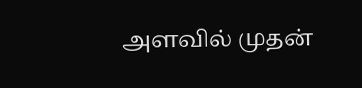அளவில் முதன்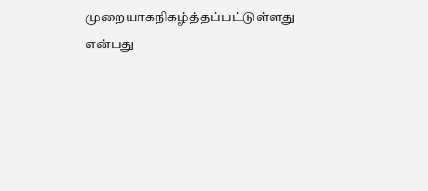முறையாகநிகழ்த்தப்பட்டுள்ளது என்பது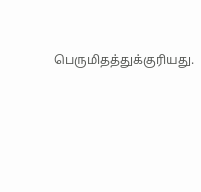பெருமிதத்துக்குரியது.